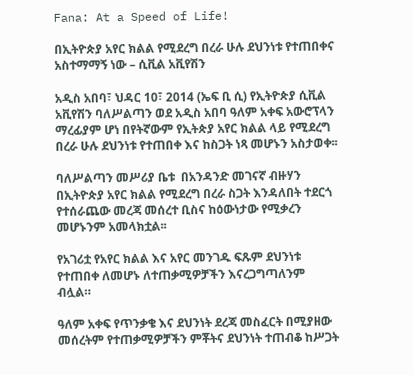Fana: At a Speed of Life!

በኢትዮጵያ አየር ክልል የሚደረግ በረራ ሁሉ ደህንነቱ የተጠበቀና አስተማማኝ ነው – ሲቪል አቪየሽን

አዲስ አበባ፣ ህዳር 10፣ 2014 (ኤፍ ቢ ሲ) የኢትዮጵያ ሲቪል አቪየሽን ባለሥልጣን ወደ አዲስ አበባ ዓለም አቀፍ አውሮፕላን ማረፊያም ሆነ በየትኛውም የኢትጵያ አየር ክልል ላይ የሚደረግ በረራ ሁሉ ደህንነቱ የተጠበቀ እና ከስጋት ነጻ መሆኑን አስታወቀ፡፡

ባለሥልጣን መሥሪያ ቤቱ  በአንዳንድ መገናኛ ብዙሃን በኢትዮጵያ አየር ክልል የሚደረግ በረራ ስጋት እንዳለበት ተደርጎ የተሰራጨው መረጃ መሰረተ ቢስና ከዕውነታው የሚቃረን መሆኑንም አመላክቷል፡፡

የአገሪቷ የአየር ክልል እና አየር መንገዱ ፍጹም ደህንነቱ የተጠበቀ ለመሆኑ ለተጠቃሚዎቻችን እናረጋግጣለንም ብሏል።

ዓለም አቀፍ የጥንቃቄ እና ደህንነት ደረጃ መስፈርት በሚያዘው መሰረትም የተጠቃሚዎቻችን ምቾትና ደህንነት ተጠብቆ ከሥጋት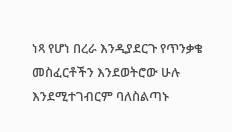ነጻ የሆነ በረራ እንዲያደርጉ የጥንቃቄ መስፈርቶችን እንደወትሮው ሁሉ እንደሚተገብርም ባለስልጣኑ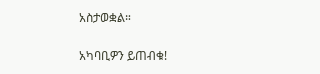አስታወቋል።

አካባቢዎን ይጠብቁ!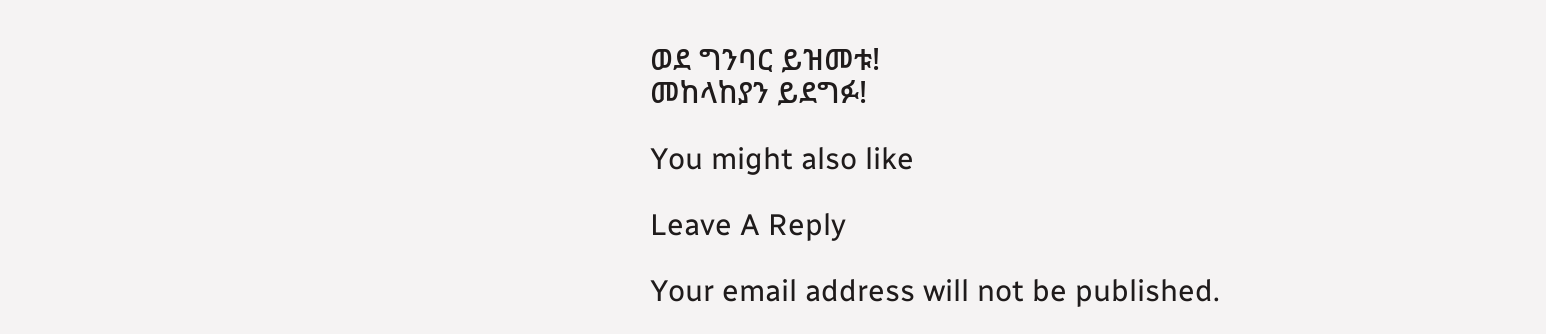ወደ ግንባር ይዝመቱ!
መከላከያን ይደግፉ!

You might also like

Leave A Reply

Your email address will not be published.